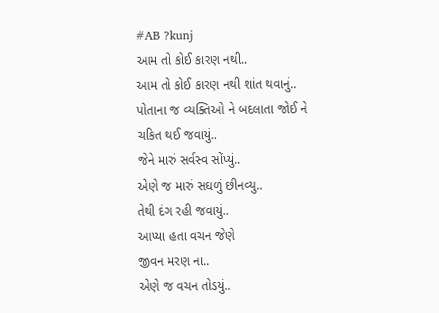#AB ?kunj
આમ તો કોઈ કારણ નથી..
આમ તો કોઈ કારણ નથી શાંત થવાનું..
પોતાના જ વ્યક્તિઓ ને બદલાતા જોઈ ને
ચકિત થઈ જવાયું..
જેને મારું સર્વસ્વ સોંપ્યું..
એણે જ મારું સઘળું છીનવ્યુ..
તેથી દંગ રહી જવાયું..
આપ્યા હતા વચન જેણે
જીવન મરણ ના..
એણે જ વચન તોડયું..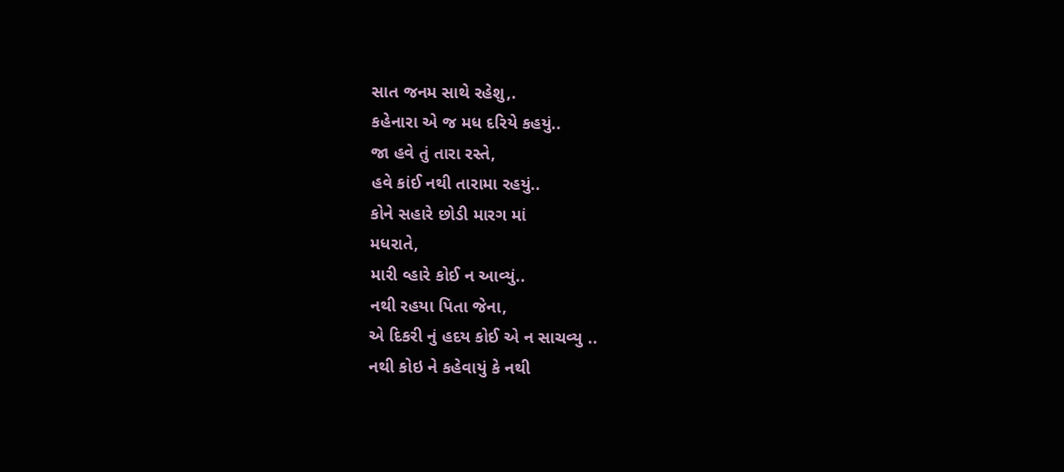સાત જનમ સાથે રહેશુ,.
કહેનારા એ જ મધ દરિયે કહયું..
જા હવે તું તારા રસ્તે,
હવે કાંઈ નથી તારામા રહયું..
કોને સહારે છોડી મારગ માં
મધરાતે,
મારી વ્હારે કોઈ ન આવ્યું..
નથી રહયા પિતા જેના,
એ દિકરી નું હદય કોઈ એ ન સાચવ્યુ ..
નથી કોઇ ને કહેવાયું કે નથી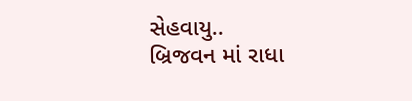સેહવાયુ..
બ્રિજવન માં રાધા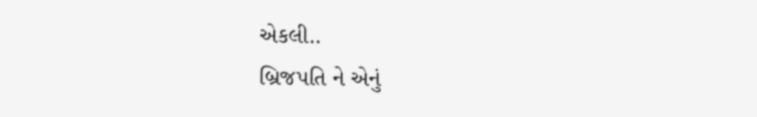એકલી..
બ્રિજપતિ ને એનું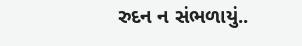રુદન ન સંભળાયું..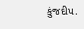કુંજદીપ.